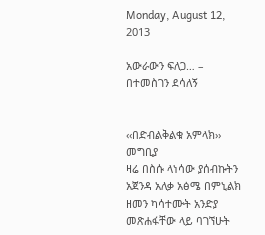Monday, August 12, 2013

አውራውን ፍለጋ… – በተመስገን ደሳለኝ


‹‹በድብልቅልቁ አምላክ››
መግቢያ
ዛሬ በስሱ ላነሳው ያሰብኩትን አጀንዳ አለቃ አፅሜ በምኒልክ ዘመን ካሳተሙት አንድያ መጽሐፋቸው ላይ ባገኘሁት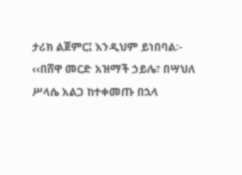ታሪክ ልጀምር፤ እንዲህም ይነበባል፡-
‹‹በሸዋ መርድ አዝማች ኃይሌ፣ በሣህለ ሥላሴ አልጋ ከተቀመጡ በኋላ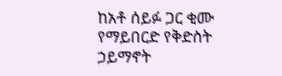ከአቶ ሰይፉ ጋር ቂሙ የማይበርድ የቅድስት ኃይማኖት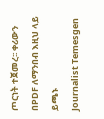ጦርነት ተጀመረ፡፡ ቀሪውን በPDF ለማንበብ እዚህ ላይ ይጫኑ
Journalist Temesgen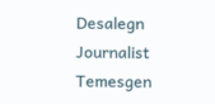Desalegn
Journalist Temesgen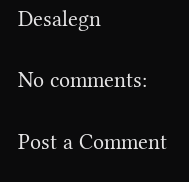Desalegn

No comments:

Post a Comment